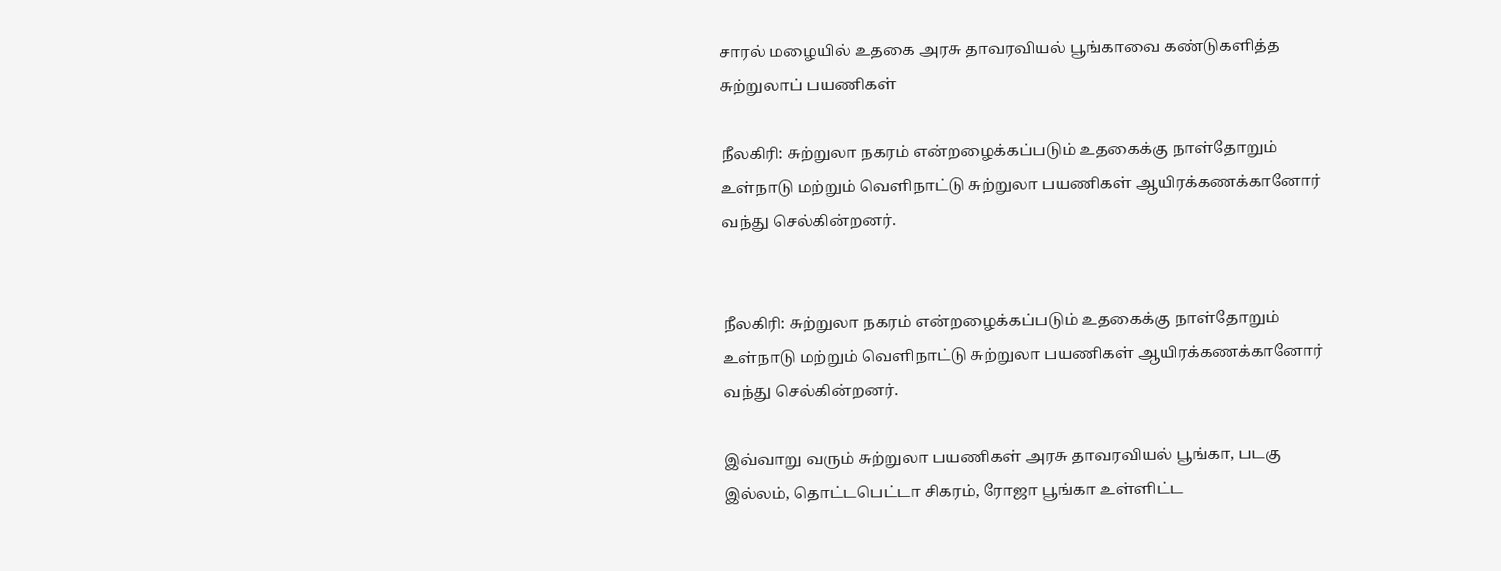சாரல் மழையில் உதகை அரசு தாவரவியல் பூங்காவை கண்டுகளித்த சுற்றுலாப் பயணிகள்

நீலகிரி: சுற்றுலா நகரம் என்றழைக்கப்படும் உதகைக்கு நாள்தோறும் உள்நாடு மற்றும் வெளிநாட்டு சுற்றுலா பயணிகள் ஆயிரக்கணக்கானோர் வந்து செல்கின்றனர்.


நீலகிரி: சுற்றுலா நகரம் என்றழைக்கப்படும் உதகைக்கு நாள்தோறும் உள்நாடு மற்றும் வெளிநாட்டு சுற்றுலா பயணிகள் ஆயிரக்கணக்கானோர் வந்து செல்கின்றனர்.

இவ்வாறு வரும் சுற்றுலா பயணிகள் அரசு தாவரவியல் பூங்கா, படகு இல்லம், தொட்டபெட்டா சிகரம், ரோஜா பூங்கா உள்ளிட்ட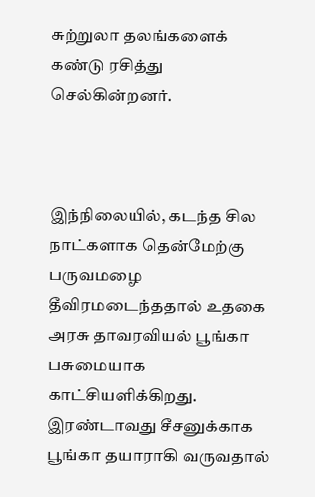சுற்றுலா தலங்களைக் கண்டு ரசித்து செல்கின்றனர்.



இந்நிலையில், கடந்த சில நாட்களாக தென்மேற்கு பருவமழை தீவிரமடைந்ததால் உதகை அரசு தாவரவியல் பூங்கா பசுமையாக காட்சியளிக்கிறது. இரண்டாவது சீசனுக்காக பூங்கா தயாராகி வருவதால்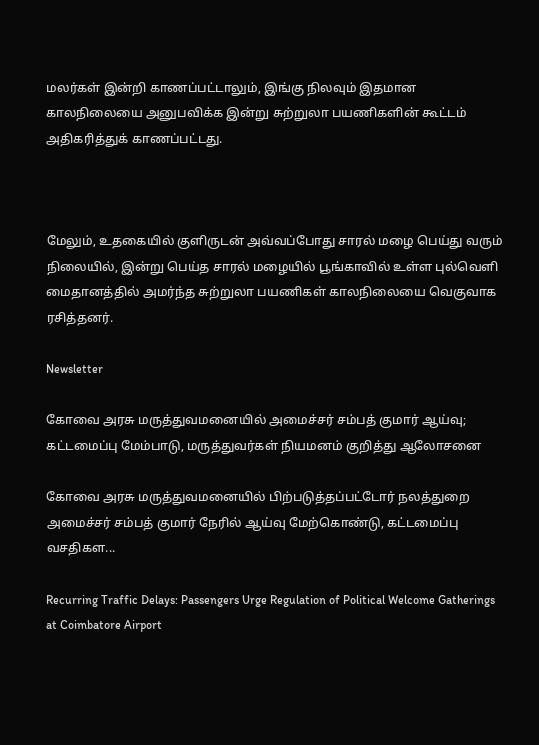மலர்கள் இன்றி காணப்பட்டாலும், இங்கு நிலவும் இதமான காலநிலையை அனுபவிக்க இன்று சுற்றுலா பயணிகளின் கூட்டம் அதிகரித்துக் காணப்பட்டது.



மேலும், உதகையில் குளிருடன் அவ்வப்போது சாரல் மழை பெய்து வரும் நிலையில், இன்று பெய்த சாரல் மழையில் பூங்காவில் உள்ள புல்வெளி மைதானத்தில் அமர்ந்த சுற்றுலா பயணிகள் காலநிலையை வெகுவாக ரசித்தனர்.

Newsletter

கோவை அரசு மருத்துவமனையில் அமைச்சர் சம்பத் குமார் ஆய்வு; கட்டமைப்பு மேம்பாடு, மருத்துவர்கள் நியமனம் குறித்து ஆலோசனை

கோவை அரசு மருத்துவமனையில் பிற்படுத்தப்பட்டோர் நலத்துறை அமைச்சர் சம்பத் குமார் நேரில் ஆய்வு மேற்கொண்டு, கட்டமைப்பு வசதிகள...

Recurring Traffic Delays: Passengers Urge Regulation of Political Welcome Gatherings at Coimbatore Airport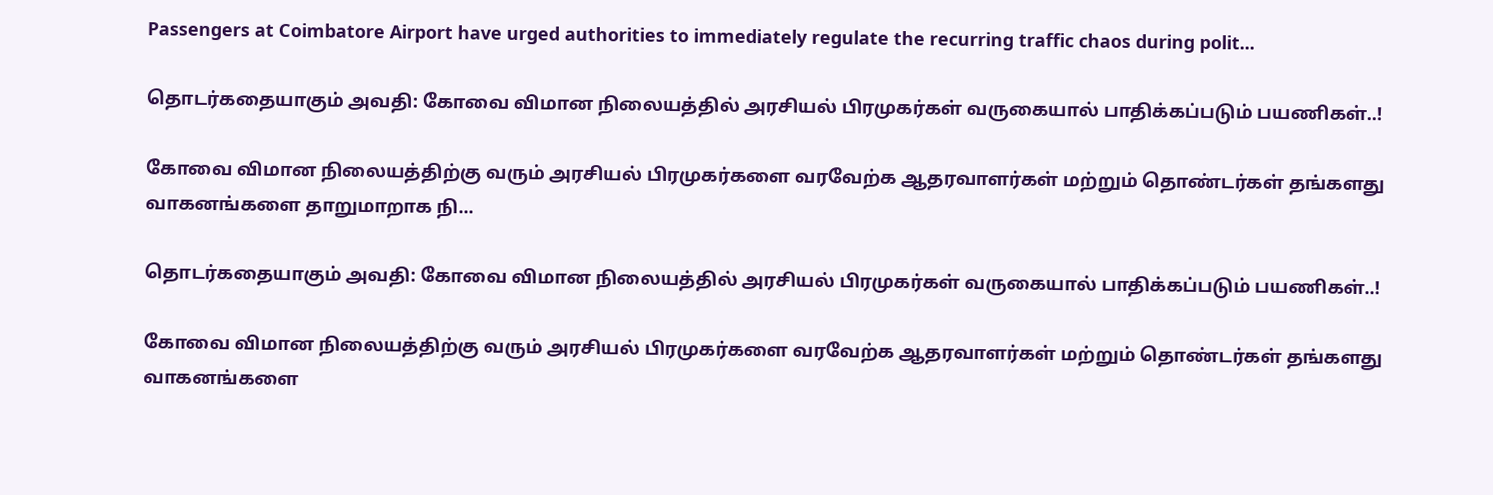Passengers at Coimbatore Airport have urged authorities to immediately regulate the recurring traffic chaos during polit...

தொடர்கதையாகும் அவதி: கோவை விமான நிலையத்தில் அரசியல் பிரமுகர்கள் வருகையால் பாதிக்கப்படும் பயணிகள்..!

கோவை விமான நிலையத்திற்கு வரும் அரசியல் பிரமுகர்களை வரவேற்க ஆதரவாளர்கள் மற்றும் தொண்டர்கள் தங்களது வாகனங்களை தாறுமாறாக நி...

தொடர்கதையாகும் அவதி: கோவை விமான நிலையத்தில் அரசியல் பிரமுகர்கள் வருகையால் பாதிக்கப்படும் பயணிகள்..!

கோவை விமான நிலையத்திற்கு வரும் அரசியல் பிரமுகர்களை வரவேற்க ஆதரவாளர்கள் மற்றும் தொண்டர்கள் தங்களது வாகனங்களை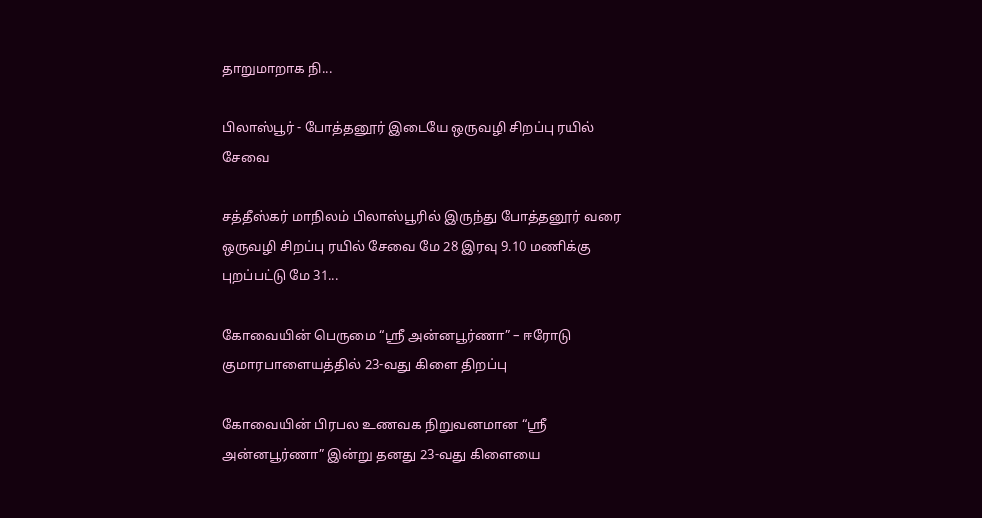தாறுமாறாக நி...

பிலாஸ்பூர் - போத்தனூர் இடையே ஒருவழி சிறப்பு ரயில் சேவை

சத்தீஸ்கர் மாநிலம் பிலாஸ்பூரில் இருந்து போத்தனூர் வரை ஒருவழி சிறப்பு ரயில் சேவை மே 28 இரவு 9.10 மணிக்கு புறப்பட்டு மே 31...

கோவையின் பெருமை “ஸ்ரீ அன்னபூர்ணா” – ஈரோடு குமாரபாளையத்தில் 23-வது கிளை திறப்பு

கோவையின் பிரபல உணவக நிறுவனமான “ஸ்ரீ அன்னபூர்ணா” இன்று தனது 23-வது கிளையை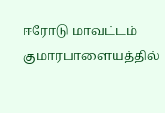ஈரோடு மாவட்டம் குமாரபாளையத்தில்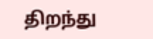திறந்து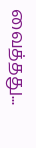வைத்தது...